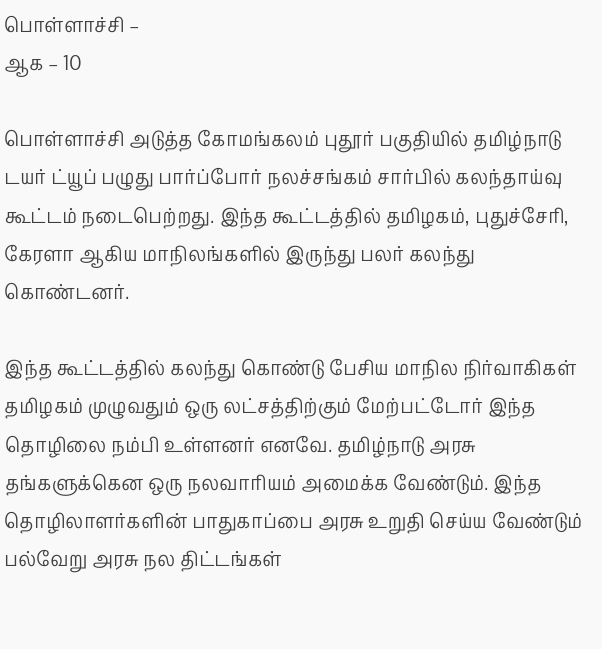பொள்ளாச்சி –
ஆக – 10

பொள்ளாச்சி அடுத்த கோமங்கலம் புதூர் பகுதியில் தமிழ்நாடு டயர் ட்யூப் பழுது பார்ப்போர் நலச்சங்கம் சார்பில் கலந்தாய்வு கூட்டம் நடைபெற்றது. இந்த கூட்டத்தில் தமிழகம், புதுச்சேரி, கேரளா ஆகிய மாநிலங்களில் இருந்து பலர் கலந்து கொண்டனர்.

இந்த கூட்டத்தில் கலந்து கொண்டு பேசிய மாநில நிர்வாகிகள் தமிழகம் முழுவதும் ஒரு லட்சத்திற்கும் மேற்பட்டோர் இந்த தொழிலை நம்பி உள்ளனர் எனவே. தமிழ்நாடு அரசு தங்களுக்கென ஒரு நலவாரியம் அமைக்க வேண்டும். இந்த தொழிலாளர்களின் பாதுகாப்பை அரசு உறுதி செய்ய வேண்டும் பல்வேறு அரசு நல திட்டங்கள்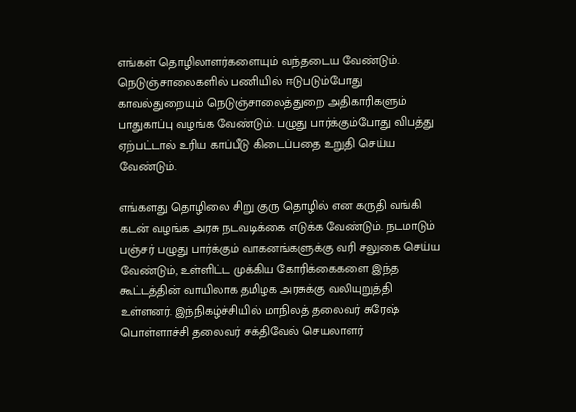எங்கள் தொழிலாளர்களையும் வந்தடைய வேண்டும். நெடுஞ்சாலைகளில் பணியில் ஈடுபடும்போது காவல்துறையும் நெடுஞ்சாலைத்துறை அதிகாரிகளும் பாதுகாப்பு வழங்க வேண்டும். பழுது பார்க்கும்போது விபத்து ஏற்பட்டால் உரிய காப்பீடு கிடைப்பதை உறுதி செய்ய வேண்டும்.

எங்களது தொழிலை சிறு குரு தொழில் என கருதி வங்கி கடன் வழங்க அரசு நடவடிக்கை எடுக்க வேண்டும். நடமாடும் பஞ்சர் பழுது பார்க்கும் வாகனங்களுக்கு வரி சலுகை செய்ய வேண்டும், உள்ளிட்ட முக்கிய கோரிக்கைகளை இந்த கூட்டத்தின் வாயிலாக தமிழக அரசுக்கு வலியுறுத்தி உள்ளனர். இந்நிகழ்ச்சியில் மாநிலத் தலைவர் சுரேஷ் பொள்ளாச்சி தலைவர் சக்திவேல் செயலாளர்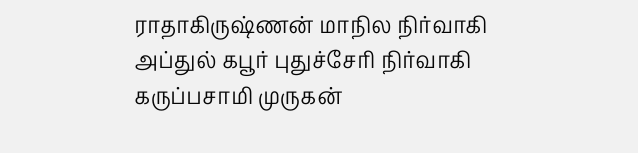ராதாகிருஷ்ணன் மாநில நிர்வாகி அப்துல் கபூர் புதுச்சேரி நிர்வாகி கருப்பசாமி முருகன்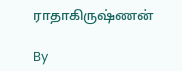ராதாகிருஷ்ணன்

By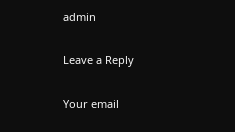admin

Leave a Reply

Your email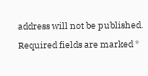address will not be published. Required fields are marked *